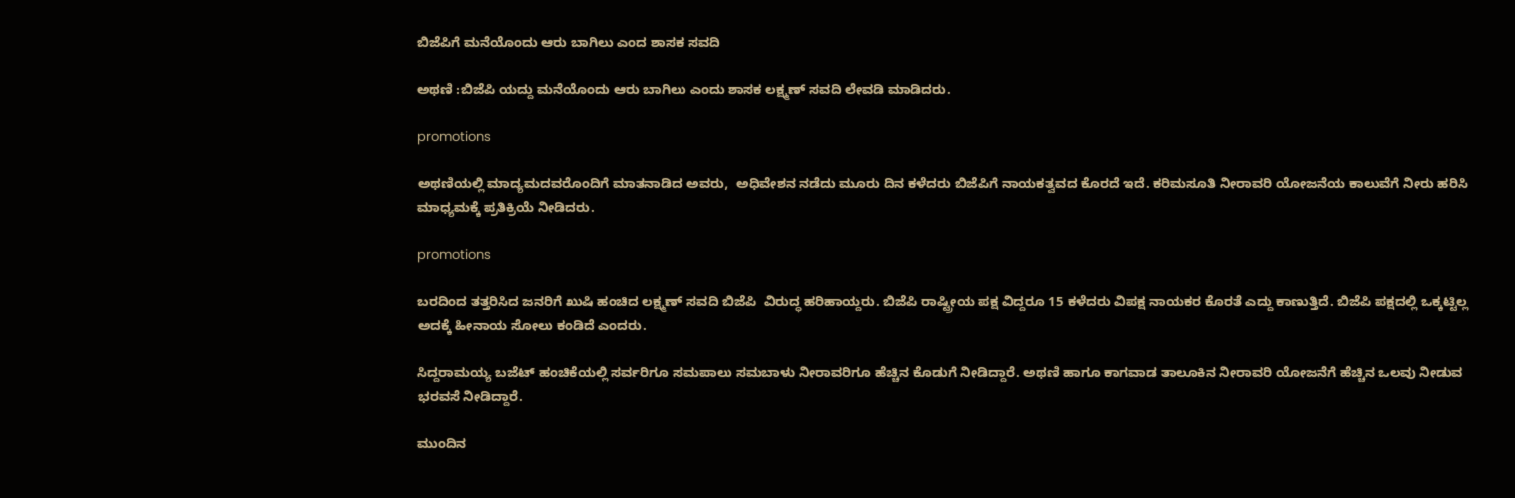ಬಿಜೆಪಿಗೆ ಮನೆಯೊಂದು ಆರು ಬಾಗಿಲು ಎಂದ ಶಾಸಕ ಸವದಿ

ಅಥಣಿ :ಬಿಜೆಪಿ ಯದ್ದು ಮನೆಯೊಂದು ಆರು ಬಾಗಿಲು ಎಂದು ಶಾಸಕ ಲಕ್ಷ್ಮಣ್ ಸವದಿ ಲೇವಡಿ ಮಾಡಿದರು‌.

promotions

ಅಥಣಿಯಲ್ಲಿ ಮಾದ್ಯಮದವರೊಂದಿಗೆ ಮಾತನಾಡಿದ ಅವರು,  ಅಧಿವೇಶನ ನಡೆದು ಮೂರು ದಿನ ಕಳೆದರು ಬಿಜೆಪಿಗೆ ನಾಯಕತ್ವವದ ಕೊರದೆ ಇದೆ‌. ಕರಿಮಸೂತಿ ನೀರಾವರಿ ಯೋಜನೆಯ ಕಾಲುವೆಗೆ ನೀರು ಹರಿಸಿ ಮಾಧ್ಯಮಕ್ಕೆ ಪ್ರತಿಕ್ರಿಯೆ ನೀಡಿದರು‌.

promotions

ಬರದಿಂದ ತತ್ತರಿಸಿದ ಜನರಿಗೆ ಖುಷಿ ಹಂಚಿದ ಲಕ್ಷ್ಮಣ್ ಸವದಿ ಬಿಜೆಪಿ  ವಿರುದ್ಧ ಹರಿಹಾಯ್ದರು. ಬಿಜೆಪಿ ರಾಷ್ಟ್ರೀಯ ಪಕ್ಷ ವಿದ್ದರೂ 15 ಕಳೆದರು ವಿಪಕ್ಷ ನಾಯಕರ ಕೊರತೆ ಎದ್ದು ಕಾಣುತ್ತಿದೆ. ಬಿಜೆಪಿ ಪಕ್ಷದಲ್ಲಿ ಒಕ್ಕಟ್ಟಿಲ್ಲ  ಅದಕ್ಕೆ ಹೀನಾಯ ಸೋಲು ಕಂಡಿದೆ ಎಂದರು.

ಸಿದ್ದರಾಮಯ್ಯ ಬಜೆಟ್ ಹಂಚಿಕೆಯಲ್ಲಿ ಸರ್ವರಿಗೂ ಸಮಪಾಲು ಸಮಬಾಳು ನೀರಾವರಿಗೂ ಹೆಚ್ಚಿನ ಕೊಡುಗೆ ನೀಡಿದ್ದಾರೆ‌. ಅಥಣಿ ಹಾಗೂ ಕಾಗವಾಡ ತಾಲೂಕಿನ ನೀರಾವರಿ ಯೋಜನೆಗೆ ಹೆಚ್ಚಿನ ಒಲವು ನೀಡುವ ಭರವಸೆ ನೀಡಿದ್ದಾರೆ.

ಮುಂದಿನ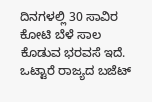ದಿನಗಳಲ್ಲಿ 30 ಸಾವಿರ ಕೋಟಿ ಬೆಳೆ ಸಾಲ ಕೊಡುವ ಭರವಸೆ ಇದೆ. ಒಟ್ಟಾರೆ ರಾಜ್ಯದ ಬಜೆಟ್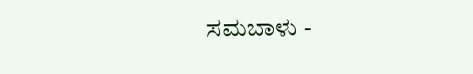ಸಮಬಾಳು -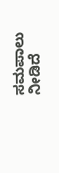ಸಮಪಾಲು ನೀಡಿದೆ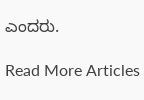ಎಂದರು.

Read More Articles